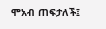ሞአብ ጠፍታለች፤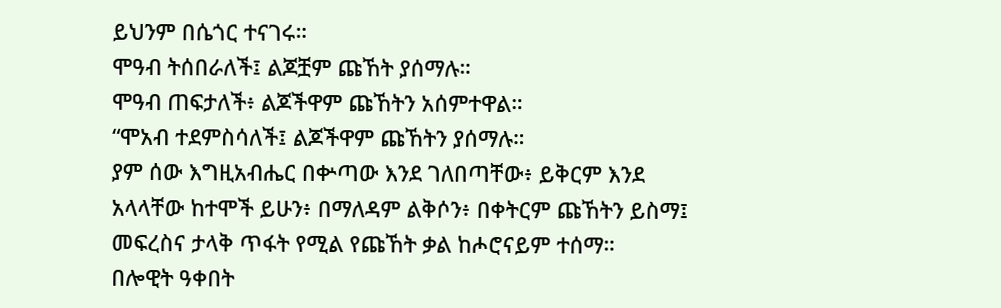ይህንም በሴጎር ተናገሩ።
ሞዓብ ትሰበራለች፤ ልጆቿም ጩኸት ያሰማሉ።
ሞዓብ ጠፍታለች፥ ልጆችዋም ጩኸትን አሰምተዋል።
“ሞአብ ተደምስሳለች፤ ልጆችዋም ጩኸትን ያሰማሉ።
ያም ሰው እግዚአብሔር በቍጣው እንደ ገለበጣቸው፥ ይቅርም እንደ አላላቸው ከተሞች ይሁን፥ በማለዳም ልቅሶን፥ በቀትርም ጩኸትን ይስማ፤
መፍረስና ታላቅ ጥፋት የሚል የጩኸት ቃል ከሖሮናይም ተሰማ።
በሎዊት ዓቀበት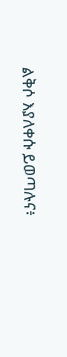ልቅሶ እያለቀሱ ይወጣሉና፥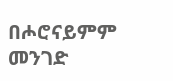በሖሮናይምም መንገድ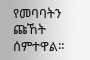የመባባትን ጩኸት ሰምተዋል።